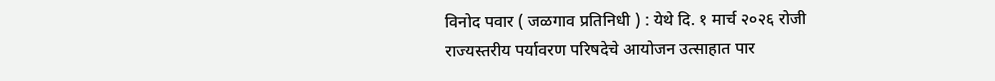विनोद पवार ( जळगाव प्रतिनिधी ) : येथे दि. १ मार्च २०२६ रोजी राज्यस्तरीय पर्यावरण परिषदेचे आयोजन उत्साहात पार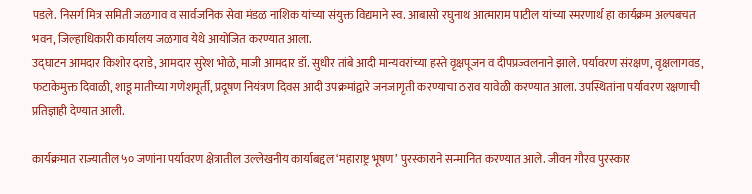पडले. निसर्ग मित्र समिती जळगाव व सार्वजनिक सेवा मंडळ नाशिक यांच्या संयुक्त विद्यमाने स्व. आबासो रघुनाथ आत्माराम पाटील यांच्या स्मरणार्थ हा कार्यक्रम अल्पबचत भवन, जिल्हाधिकारी कार्यालय जळगाव येथे आयोजित करण्यात आला.
उद्घाटन आमदार किशोर दराडे, आमदार सुरेश भोळे, माजी आमदार डॉ. सुधीर तांबे आदी मान्यवरांच्या हस्ते वृक्षपूजन व दीपप्रज्वलनाने झाले. पर्यावरण संरक्षण, वृक्षलागवड, फटाकेमुक्त दिवाळी, शाडू मातीच्या गणेशमूर्ती, प्रदूषण नियंत्रण दिवस आदी उपक्रमांद्वारे जनजागृती करण्याचा ठराव यावेळी करण्यात आला. उपस्थितांना पर्यावरण रक्षणाची प्रतिज्ञाही देण्यात आली.

कार्यक्रमात राज्यातील ५० जणांना पर्यावरण क्षेत्रातील उल्लेखनीय कार्याबद्दल ‘महाराष्ट्र भूषण’ पुरस्काराने सन्मानित करण्यात आले. जीवन गौरव पुरस्कार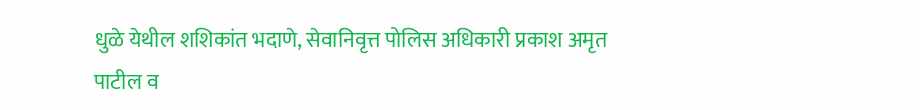धुळे येथील शशिकांत भदाणे, सेवानिवृत्त पोलिस अधिकारी प्रकाश अमृत पाटील व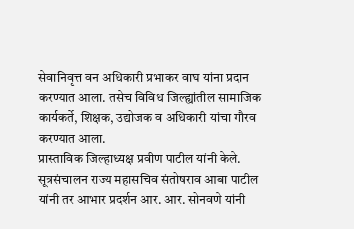सेवानिवृत्त वन अधिकारी प्रभाकर वाघ यांना प्रदान करण्यात आला. तसेच विविध जिल्ह्यांतील सामाजिक कार्यकर्ते, शिक्षक, उद्योजक व अधिकारी यांचा गौरव करण्यात आला.
प्रास्ताविक जिल्हाध्यक्ष प्रवीण पाटील यांनी केले. सूत्रसंचालन राज्य महासचिव संतोषराव आबा पाटील यांनी तर आभार प्रदर्शन आर. आर. सोनवणे यांनी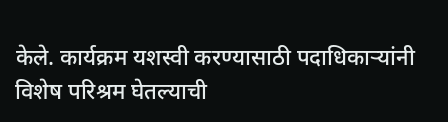केले. कार्यक्रम यशस्वी करण्यासाठी पदाधिकाऱ्यांनी विशेष परिश्रम घेतल्याची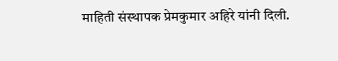माहिती संस्थापक प्रेमकुमार अहिरे यांनी दिली.